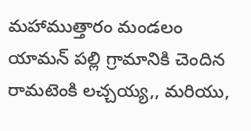మహాముత్తారం మండలం యామన్ పల్లి గ్రామానికి చెందిన రామటెంకి లచ్చయ్య,, మరియు,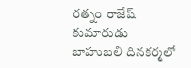రత్నం రాజేష్ కుమారుడు బాహుబలి దినకర్మలో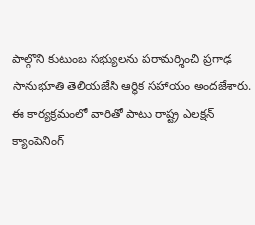పాల్గొని కుటుంబ సభ్యులను పరామర్శించి ప్రగాఢ సానుభూతి తెలియజేసి ఆర్థిక సహాయం అందజేశారు.
ఈ కార్యక్రమంలో వారితో పాటు రాష్ట్ర ఎలక్షన్ క్యాంపెనింగ్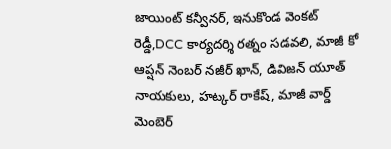జాయింట్ కన్వీనర్, ఇనుకొండ వెంకట్ రెడ్డీ,DCC కార్యదర్శి రత్నం సడవలి, మాజీ కో ఆప్షన్ నెంబర్ నజీర్ ఖాన్, డివిజన్ యూత్ నాయకులు, హట్కర్ రాకేష్, మాజీ వార్డ్ మెంబెర్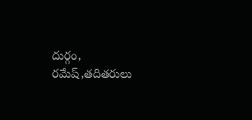దుర్గం, రమేష్,తదితరులు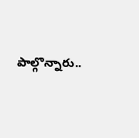పాల్గొన్నారు..